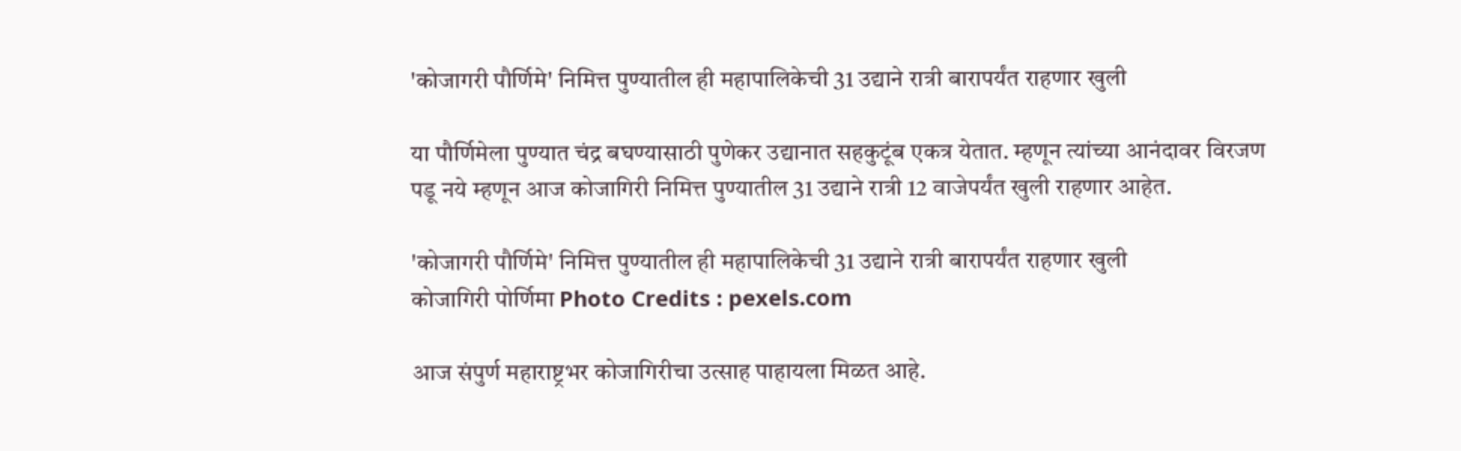'कोजागरी पौर्णिमे' निमित्त पुण्यातील ही महापालिकेची 31 उद्याने रात्री बारापर्यंत राहणार खुली

या पौर्णिमेला पुण्यात चंद्र बघण्यासाठी पुणेकर उद्यानात सहकुटूंब एकत्र येतात. म्हणून त्यांच्या आनंदावर विरजण पडू नये म्हणून आज कोजागिरी निमित्त पुण्यातील 31 उद्याने रात्री 12 वाजेपर्यंत खुली राहणार आहेत.

'कोजागरी पौर्णिमे' निमित्त पुण्यातील ही महापालिकेची 31 उद्याने रात्री बारापर्यंत राहणार खुली
कोजागिरी पोर्णिमा Photo Credits : pexels.com

आज संपुर्ण महाराष्ट्रभर कोजागिरीचा उत्साह पाहायला मिळत आहे.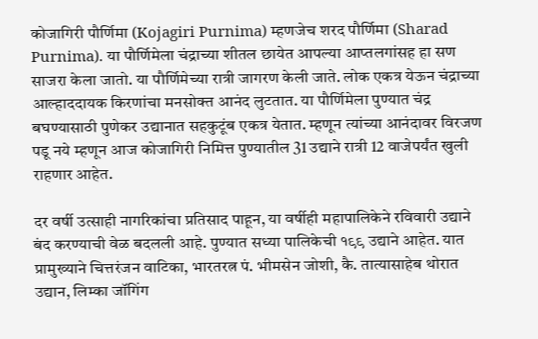कोजागिरी पौर्णिमा (Kojagiri Purnima) म्हणजेच शरद पौर्णिमा (Sharad Purnima). या पौर्णिमेला चंद्राच्या शीतल छायेत आपल्या आप्तलगांसह हा सण साजरा केला जातो. या पौर्णिमेच्या रात्री जागरण केली जाते. लोक एकत्र येऊन चंद्राच्या आल्हाददायक किरणांचा मनसोक्त आनंद लुटतात. या पौर्णिमेला पुण्यात चंद्र बघण्यासाठी पुणेकर उद्यानात सहकुटूंब एकत्र येतात. म्हणून त्यांच्या आनंदावर विरजण पडू नये म्हणून आज कोजागिरी निमित्त पुण्यातील 31 उद्याने रात्री 12 वाजेपर्यंत खुली राहणार आहेत.

दर वर्षी उत्साही नागरिकांचा प्रतिसाद पाहून, या वर्षीही महापालिकेने रविवारी उद्याने बंद करण्याची वेळ बदलली आहे. पुण्यात सध्या पालिकेची १९९ उद्याने आहेत. यात प्रामुख्याने चित्तरंजन वाटिका, भारतरत्न पं. भीमसेन जोशी, कै. तात्यासाहेब थोरात उद्यान, लिम्का जॉगिंग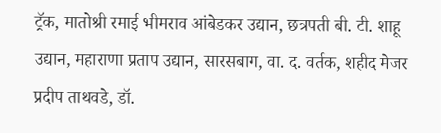ट्रॅक, मातोश्री रमाई भीमराव आंबेडकर उद्यान, छत्रपती बी. टी. शाहू उद्यान, महाराणा प्रताप उद्यान, सारसबाग, वा. द. वर्तक, शहीद मेजर प्रदीप ताथवडे, डॉ.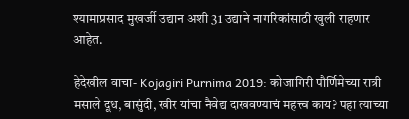श्यामाप्रसाद मुखर्जी उद्यान अशी 31 उद्याने नागरिकांसाठी खुली राहणार आहेत.

हेदेखील वाचा- Kojagiri Purnima 2019: कोजागिरी पौर्णिमेच्या रात्री मसाले दूध, बासुंदी, खीर यांचा नैवेद्य दाखवण्याचं महत्त्व काय? पहा त्याच्या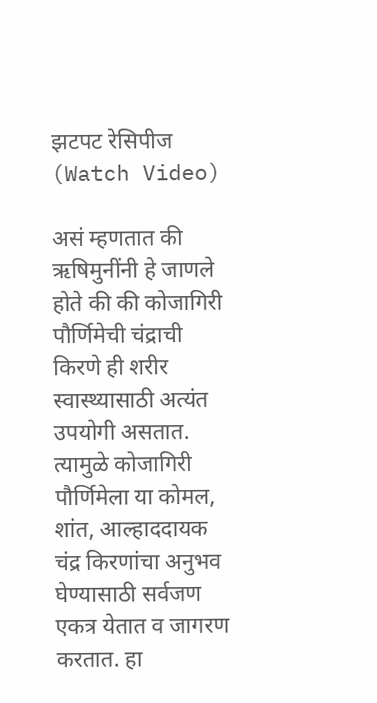झटपट रेसिपीज (Watch Video)

असं म्हणतात की ऋषिमुनींनी हे जाणले होते की की कोजागिरी पौर्णिमेची चंद्राची किरणे ही शरीर स्वास्थ्यासाठी अत्यंत उपयोगी असतात. त्यामुळे कोजागिरी पौर्णिमेला या कोमल, शांत, आल्हाददायक चंद्र किरणांचा अनुभव घेण्यासाठी सर्वजण एकत्र येतात व जागरण करतात. हा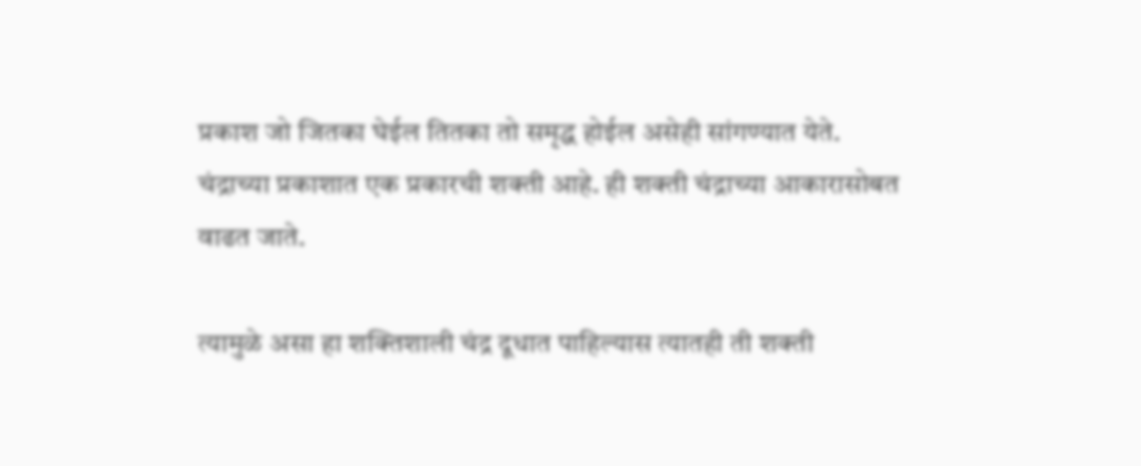प्रकाश जो जितका घेईल तितका तो समृद्ध होईल असेही सांगण्यात येते. चंद्राच्या प्रकाशात एक प्रकारची शक्ती आहे. ही शक्ती चंद्राच्या आकारासोबत वाढत जाते.

त्यामुळे असा हा शक्तिशाली चंद्र दूधात पाहिल्यास त्यातही ती शक्ती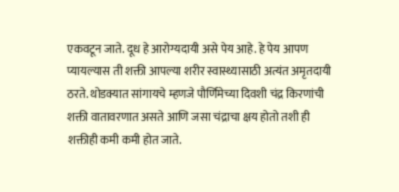एकवटून जाते. दूध हे आरोग्यदायी असे पेय आहे. हे पेय आपण प्यायल्यास ती शक्ती आपल्या शरीर स्वास्थ्यासाठी अत्यंत अमृतदायी ठरते. थोडक्यात सांगायचे म्हणजे पौर्णिमेच्या दिवशी चंद्र किरणांची शक्ती वातावरणात असते आणि जसा चंद्राचा क्षय होतो तशी ही शक्तीही कमी कमी होत जाते.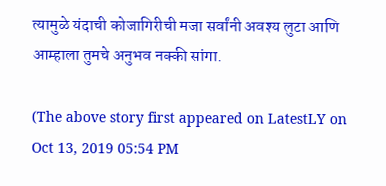त्यामुळे यंदाची कोजागिरीची मजा सर्वांनी अवश्य लुटा आणि आम्हाला तुमचे अनुभव नक्की सांगा.

(The above story first appeared on LatestLY on Oct 13, 2019 05:54 PM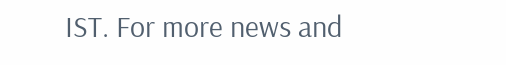IST. For more news and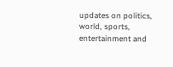updates on politics, world, sports, entertainment and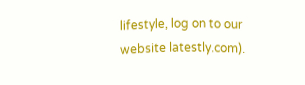lifestyle, log on to our website latestly.com).